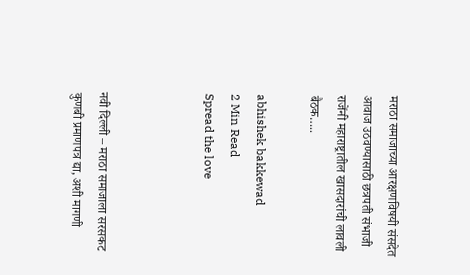मराठा समाजाच्या आरक्षणविषयी संसदेत आवाज उठवण्यासाठी छत्रपती संभाजी राजेंनी महाराष्ट्रातील खासदारांची लावली बैठक…..

abhishek bakkewad
2 Min Read
Spread the love



नवी दिल्ली – मराठा समाजाला सरसकट कुणबी प्रमाणपत्र द्या, अशी मागणी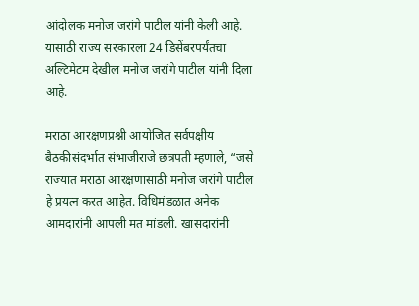आंदोलक मनोज जरांगे पाटील यांनी केली आहे. यासाठी राज्य सरकारला 24 डिसेंबरपर्यंतचा अल्टिमेटम देखील मनोज जरांगे पाटील यांनी दिला आहे.

मराठा आरक्षणप्रश्नी आयोजित सर्वपक्षीय बैठकीसंदर्भात संभाजीराजे छत्रपती म्हणाले, “जसे राज्यात मराठा आरक्षणासाठी मनोज जरांगे पाटील हे प्रयत्न करत आहेत. विधिमंडळात अनेक आमदारांनी आपली मत मांडली. खासदारांनी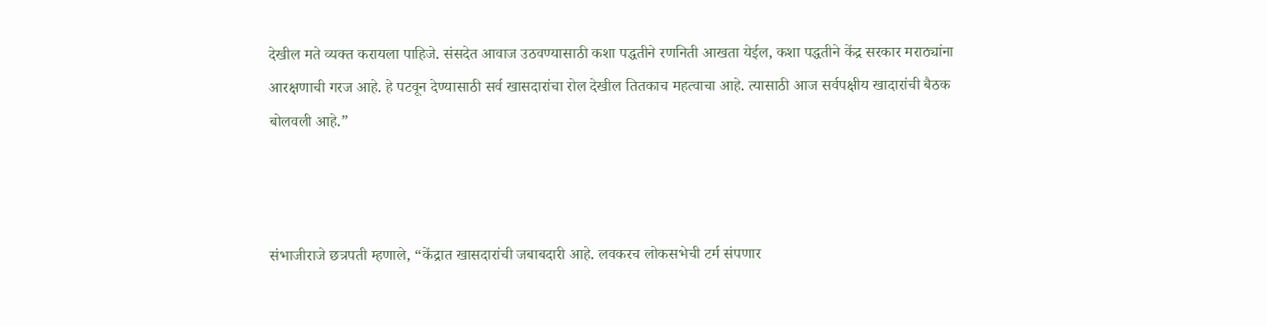देखील मते व्यक्त करायला पाहिजे. संसदेत आवाज उठवण्यासाठी कशा पद्धतीने रणनिती आखता येईल, कशा पद्धतीने केंद्र सरकार मराठ्यांना आरक्षणाची गरज आहे. हे पटवून देण्यासाठी सर्व खासदारांचा रोल देखील तितकाच महत्वाचा आहे. त्यासाठी आज सर्वपक्षीय खादारांची बैठक बोलवली आहे.”



संभाजीराजे छत्रपती म्हणाले, “केंद्रात खासदारांची जबाबदारी आहे. लवकरच लोकसभेची टर्म संपणार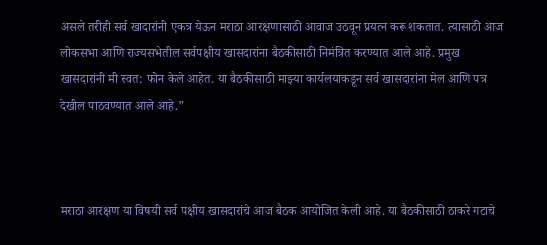असले तरीही सर्व खादारांनी एकत्र येऊन मराठा आरक्षणासाठी आवाज उठवून प्रयत्न करू शकतात. त्यासाठी आज लोकसभा आणि राज्यसभेतील सर्वपक्षीय खासदारांना बैठकीसाठी निमंत्रित करण्यात आले आहे. प्रमुख खासदारांनी मी स्वत: फोन केले आहेत. या बैठकीसाठी माझ्या कार्यलयाकडून सर्व खासदारांना मेल आणि पत्र देखील पाठवण्यात आले आहे.”



मराठा आरक्षण या विषयी सर्व पक्षीय खासदारांचे आज बैठक आयोजित केली आहे. या बैठकीसाठी ठाकरे गटाचे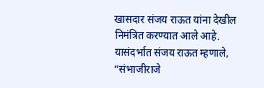खासदार संजय राऊत यांना देखील निमंत्रित करण्यात आले आहे. यासंदर्भात संजय राऊत म्हणाले, “संभाजीराजे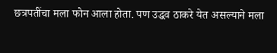छत्रपतींचा मला फोन आला होता. पण उद्धव ठाकरे येत असल्याने मला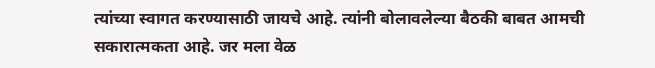त्यांच्या स्वागत करण्यासाठी जायचे आहे. त्यांनी बोलावलेल्या बैठकी बाबत आमची सकारात्मकता आहे. जर मला वेळ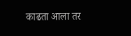काढता आला तर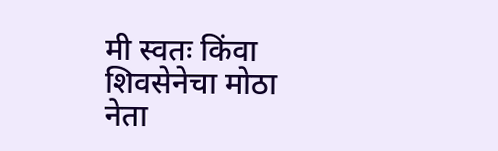मी स्वतः किंवा शिवसेनेचा मोठा नेता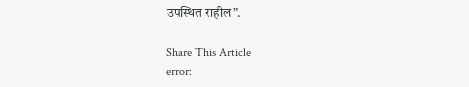उपस्थित राहील”.

Share This Article
error: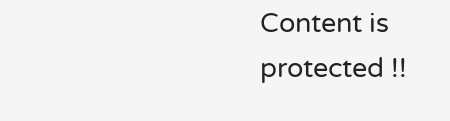Content is protected !!